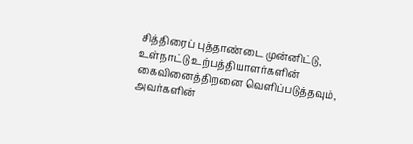சித்திரைப் புத்தாண்டை முன்னிட்டு, உள்நாட்டு உற்பத்தியாளர்களின் கைவினைத்திறனை வெளிப்படுத்தவும், அவர்களின்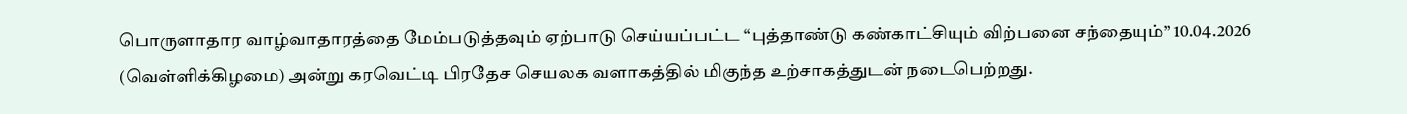பொருளாதார வாழ்வாதாரத்தை மேம்படுத்தவும் ஏற்பாடு செய்யப்பட்ட “புத்தாண்டு கண்காட்சியும் விற்பனை சந்தையும்” 10.04.2026 (வெள்ளிக்கிழமை) அன்று கரவெட்டி பிரதேச செயலக வளாகத்தில் மிகுந்த உற்சாகத்துடன் நடைபெற்றது.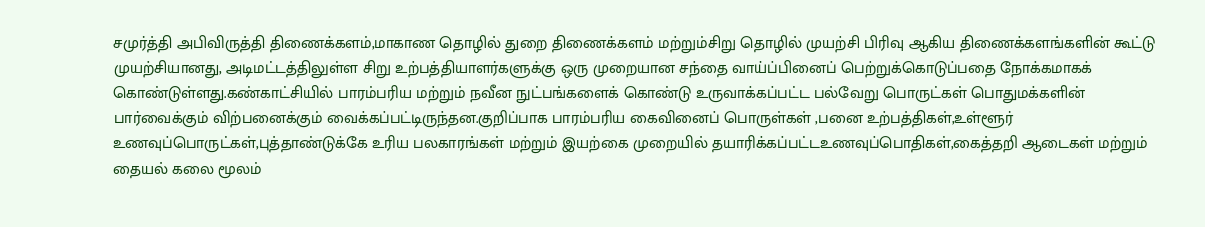சமுர்த்தி அபிவிருத்தி திணைக்களம்,மாகாண தொழில் துறை திணைக்களம் மற்றும்சிறு தொழில் முயற்சி பிரிவு ஆகிய திணைக்களங்களின் கூட்டு முயற்சியானது, அடிமட்டத்திலுள்ள சிறு உற்பத்தியாளர்களுக்கு ஒரு முறையான சந்தை வாய்ப்பினைப் பெற்றுக்கொடுப்பதை நோக்கமாகக் கொண்டுள்ளது.கண்காட்சியில் பாரம்பரிய மற்றும் நவீன நுட்பங்களைக் கொண்டு உருவாக்கப்பட்ட பல்வேறு பொருட்கள் பொதுமக்களின் பார்வைக்கும் விற்பனைக்கும் வைக்கப்பட்டிருந்தன.குறிப்பாக பாரம்பரிய கைவினைப் பொருள்கள் ,பனை உற்பத்திகள்,உள்ளூர் உணவுப்பொருட்கள்,புத்தாண்டுக்கே உரிய பலகாரங்கள் மற்றும் இயற்கை முறையில் தயாரிக்கப்பட்டஉணவுப்பொதிகள்,கைத்தறி ஆடைகள் மற்றும் தையல் கலை மூலம்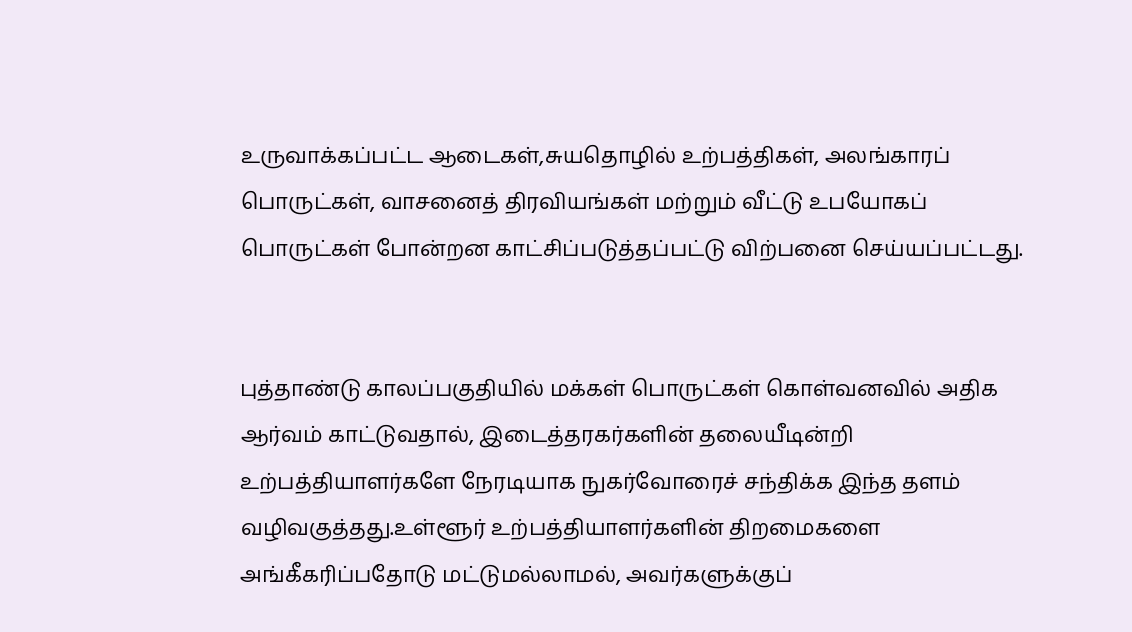உருவாக்கப்பட்ட ஆடைகள்,சுயதொழில் உற்பத்திகள், அலங்காரப் பொருட்கள், வாசனைத் திரவியங்கள் மற்றும் வீட்டு உபயோகப் பொருட்கள் போன்றன காட்சிப்படுத்தப்பட்டு விற்பனை செய்யப்பட்டது.


புத்தாண்டு காலப்பகுதியில் மக்கள் பொருட்கள் கொள்வனவில் அதிக ஆர்வம் காட்டுவதால், இடைத்தரகர்களின் தலையீடின்றி உற்பத்தியாளர்களே நேரடியாக நுகர்வோரைச் சந்திக்க இந்த தளம் வழிவகுத்தது.உள்ளூர் உற்பத்தியாளர்களின் திறமைகளை அங்கீகரிப்பதோடு மட்டுமல்லாமல், அவர்களுக்குப்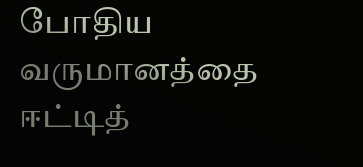போதிய வருமானத்தை ஈட்டித்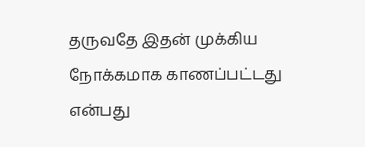தருவதே இதன் முக்கிய நோக்கமாக காணப்பட்டது என்பது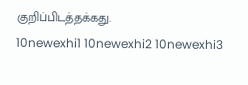குறிப்பிடத்தக்கது.
10newexhi1 10newexhi2 10newexhi3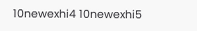10newexhi4 10newexhi5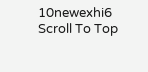10newexhi6
Scroll To Top